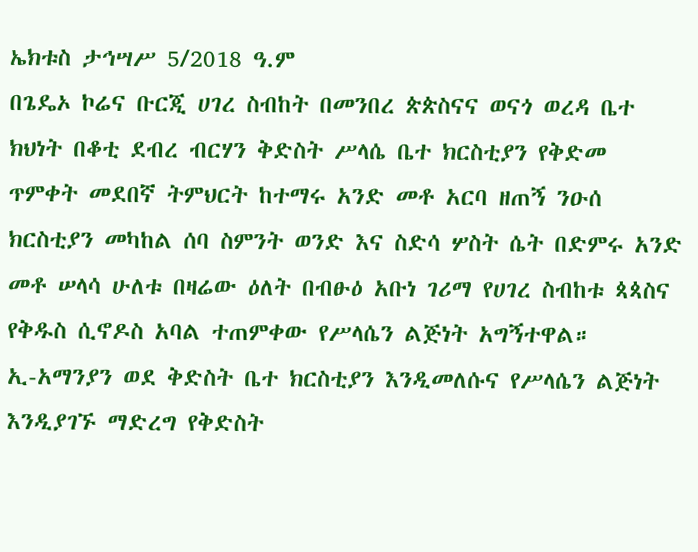ኤክቱስ ታኅሣሥ 5/2018 ዓ.ም
በጌዴኦ ኮሬና ቡርጂ ሀገረ ስብከት በመንበረ ጵጵስናና ወናጎ ወረዳ ቤተ ክህነት በቆቲ ደብረ ብርሃን ቅድስት ሥላሴ ቤተ ክርስቲያን የቅድመ ጥምቀት መደበኛ ትምህርት ከተማሩ አንድ መቶ አርባ ዘጠኝ ንዑሰ ክርስቲያን መካከል ሰባ ስምንት ወንድ እና ስድሳ ሦስት ሴት በድምሩ አንድ መቶ ሠላሳ ሁለቱ በዛሬው ዕለት በብፁዕ አቡነ ገሪማ የሀገረ ስብከቱ ጳጳስና የቅዱስ ሲኖዶስ አባል ተጠምቀው የሥላሴን ልጅነት አግኝተዋል።
ኢ-አማንያን ወደ ቅድስት ቤተ ክርስቲያን እንዲመለሱና የሥላሴን ልጅነት እንዲያገኙ ማድረግ የቅድስት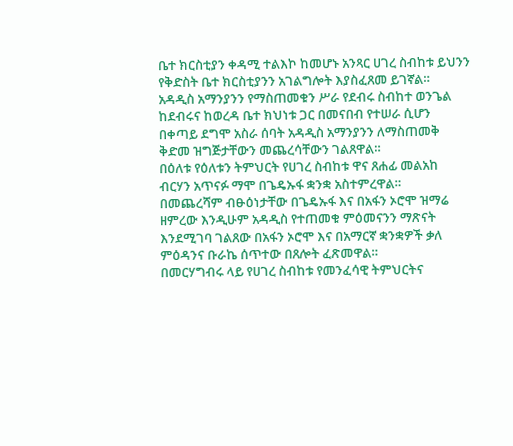ቤተ ክርስቲያን ቀዳሚ ተልእኮ ከመሆኑ አንጻር ሀገረ ስብከቱ ይህንን የቅድስት ቤተ ክርስቲያንን አገልግሎት እያስፈጸመ ይገኛል።
አዳዲስ አማንያንን የማስጠመቁን ሥራ የደብሩ ስብከተ ወንጌል ከደብሩና ከወረዳ ቤተ ክህነቱ ጋር በመናበብ የተሠራ ሲሆን በቀጣይ ደግሞ አስራ ሰባት አዳዲስ አማንያንን ለማስጠመቅ ቅድመ ዝግጅታቸውን መጨረሳቸውን ገልጸዋል።
በዕለቱ የዕለቱን ትምህርት የሀገረ ስብከቱ ዋና ጸሐፊ መልአከ ብርሃን አጥናፉ ማሞ በጌዴኡፋ ቋንቋ አስተምረዋል።
በመጨረሻም ብፁዕነታቸው በጌዴኡፋ እና በአፋን ኦሮሞ ዝማሬ ዘምረው እንዲሁም አዳዲስ የተጠመቁ ምዕመናንን ማጽናት እንደሚገባ ገልጸው በአፋን ኦሮሞ እና በአማርኛ ቋንቋዎች ቃለ ምዕዳንና ቡራኬ ሰጥተው በጸሎት ፈጽመዋል።
በመርሃግብሩ ላይ የሀገረ ስብከቱ የመንፈሳዊ ትምህርትና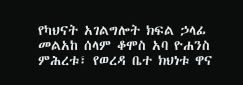የካህናት አገልግሎት ክፍል ኃላፊ መልአከ ሰላም ቆሞስ አባ ዮሐንስ ምሕረቱ፣ የወረዳ ቤተ ክህነቱ ዋና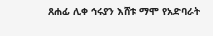ጸሐፊ ሊቀ ኅሩያን እሸቱ ማሞ የአድባራት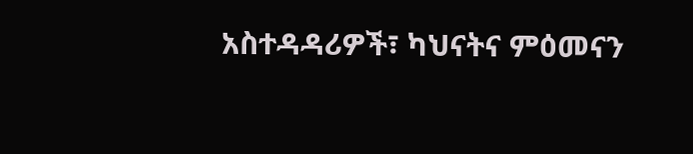አስተዳዳሪዎች፣ ካህናትና ምዕመናን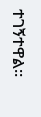ተገኝተዋል።